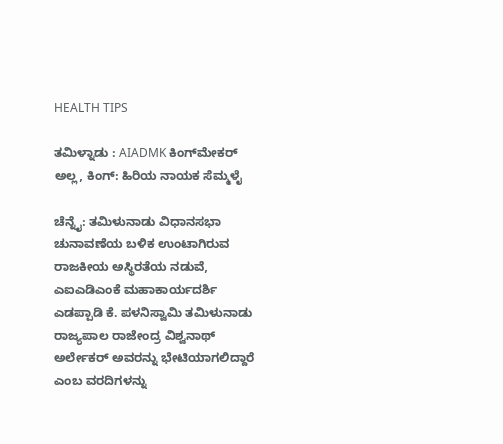HEALTH TIPS

ತಮಿಳ್ನಾಡು : AIADMK ಕಿಂಗ್‌ಮೇಕರ್ ಅಲ್ಲ, ಕಿಂಗ್: ಹಿರಿಯ ನಾಯಕ ಸೆಮ್ಮಳೈ

ಚೆನ್ನೈ: ತಮಿಳುನಾಡು ವಿಧಾನಸಭಾ ಚುನಾವಣೆಯ ಬಳಿಕ ಉಂಟಾಗಿರುವ ರಾಜಕೀಯ ಅಸ್ಥಿರತೆಯ ನಡುವೆ, ಎಐಎಡಿಎಂಕೆ ಮಹಾಕಾರ್ಯದರ್ಶಿ ಎಡಪ್ಪಾಡಿ ಕೆ. ಪಳನಿಸ್ವಾಮಿ ತಮಿಳುನಾಡು ರಾಜ್ಯಪಾಲ ರಾಜೇಂದ್ರ ವಿಶ್ವನಾಥ್ ಅರ್ಲೇಕರ್ ಅವರನ್ನು ಭೇಟಿಯಾಗಲಿದ್ದಾರೆ ಎಂಬ ವರದಿಗಳನ್ನು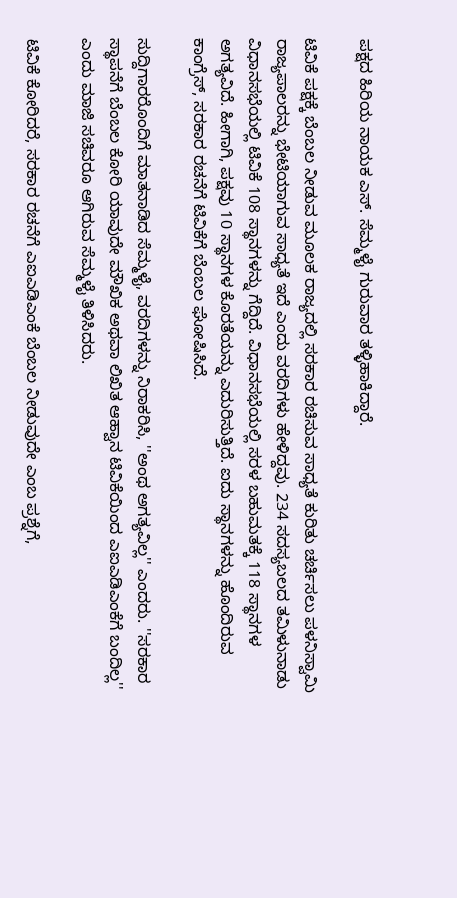ಪಕ್ಷದ ಹಿರಿಯ ನಾಯಕ ಎಸ್. ಸೆಮ್ಮಳೈ ಗುರುವಾರ ತಳ್ಳಿಹಾಕಿದ್ದಾರೆ.

ಟಿವಿಕೆ ಪಕ್ಷಕ್ಕೆ ಬೆಂಬಲ ನೀಡುವ ಮೂಲಕ ರಾಜ್ಯದಲ್ಲಿ ಸರಕಾರ ರಚಿಸುವ ಸಾಧ್ಯತೆ ಕುರಿತು ಚರ್ಚಿಸಲು ಪಳನಿಸ್ವಾಮಿ ರಾಜ್ಯಪಾಲರನ್ನು ಭೇಟಿಯಾಗುವ ಸಾಧ್ಯತೆ ಇದೆ ಎಂದು ವರದಿಗಳು ಹೇಳಿದ್ದವು. 234 ಸದಸ್ಯಬಲದ ತಮಿಳುನಾಡು ವಿಧಾನಸಭೆಯಲ್ಲಿ ಟಿವಿಕೆ 108 ಸ್ಥಾನಗಳನ್ನು ಗೆದ್ದಿದೆ. ವಿಧಾನಸಭೆಯಲ್ಲಿ ಸರಳ ಬಹುಮತಕ್ಕೆ 118 ಸ್ಥಾನಗಳ ಅಗತ್ಯವಿದೆ. ಹೀಗಾಗಿ, ಪಕ್ಷವು 10 ಸ್ಥಾನಗಳ ಕೊರತೆಯನ್ನು ಎದುರಿಸುತ್ತಿದೆ. ಐದು ಸ್ಥಾನಗಳನ್ನು ಹೊಂದಿರುವ ಕಾಂಗ್ರೆಸ್, ಸರಕಾರ ರಚನೆಗೆ ಟಿವಿಕೆಗೆ ಬೆಂಬಲ ಘೋಷಿಸಿದೆ.

ಸುದ್ದಿಗಾರರೊಂದಿಗೆ ಮಾತನಾಡಿದ ಸೆಮ್ಮಳೈ, ವರದಿಗಳನ್ನು ನಿರಾಕರಿಸಿ, ''ಅಂಥ ಅಗತ್ಯವಿಲ್ಲ'' ಎಂದರು. ''ಸರಕಾರ ಸ್ಥಾಪನೆಗೆ ಬೆಂಬಲ ಕೋರಿ ಯಾವುದೇ ಮೌಖಿಕ ಅಥವಾ ಲಿಖಿತ ಆಹ್ವಾನ ಟಿವಿಕೆಯಿಂದ ಎಐಎಡಿಎಂಕೆಗೆ ಬಂದಿಲ್ಲ'' ಎಂದು ಮಾಜಿ ಸಚಿವರೂ ಆಗಿರುವ ಸೆಮ್ಮಳೈ ತಿಳಿಸಿದರು.

ಟಿವಿಕೆ ಕೋರಿದರೆ, ಸರಕಾರ ರಚನೆಗೆ ಎಐಎಡಿಎಂಕೆ ಬೆಂಬಲ ನೀಡುವುದೇ ಎಂಬ ಪ್ರಶ್ನೆಗೆ,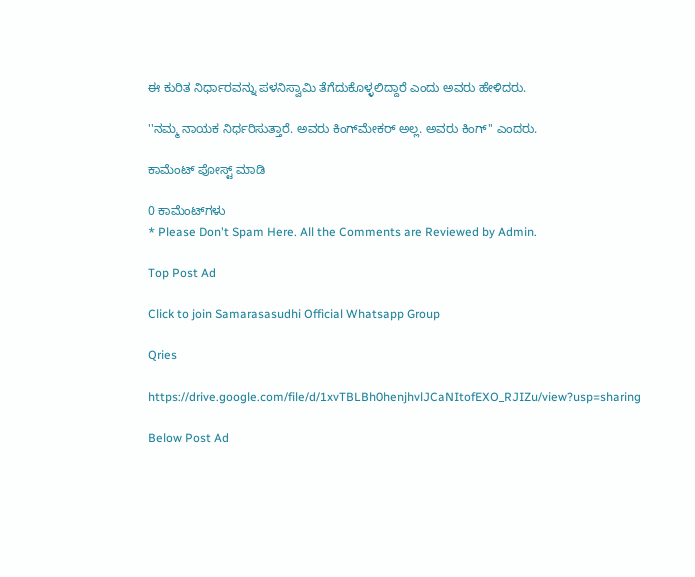ಈ ಕುರಿತ ನಿರ್ಧಾರವನ್ನು ಪಳನಿಸ್ವಾಮಿ ತೆಗೆದುಕೊಳ್ಳಲಿದ್ದಾರೆ ಎಂದು ಅವರು ಹೇಳಿದರು.

''ನಮ್ಮ ನಾಯಕ ನಿರ್ಧರಿಸುತ್ತಾರೆ. ಅವರು ಕಿಂಗ್‌ಮೇಕರ್ ಅಲ್ಲ. ಅವರು ಕಿಂಗ್'' ಎಂದರು.

ಕಾಮೆಂಟ್‌‌ ಪೋಸ್ಟ್‌ ಮಾಡಿ

0 ಕಾಮೆಂಟ್‌ಗಳು
* Please Don't Spam Here. All the Comments are Reviewed by Admin.

Top Post Ad

Click to join Samarasasudhi Official Whatsapp Group

Qries

https://drive.google.com/file/d/1xvTBLBh0henjhvlJCaNItofEXO_RJIZu/view?usp=sharing

Below Post Ad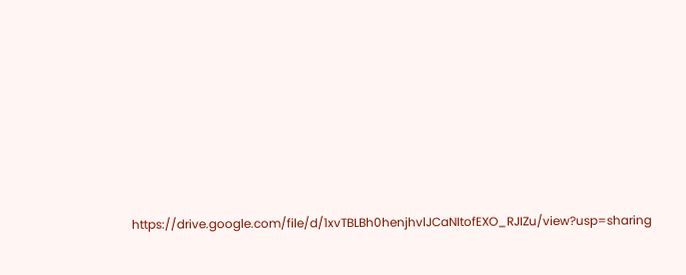https://drive.google.com/file/d/1xvTBLBh0henjhvlJCaNItofEXO_RJIZu/view?usp=sharing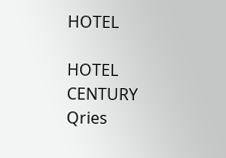HOTEL

HOTEL
CENTURY
Qries